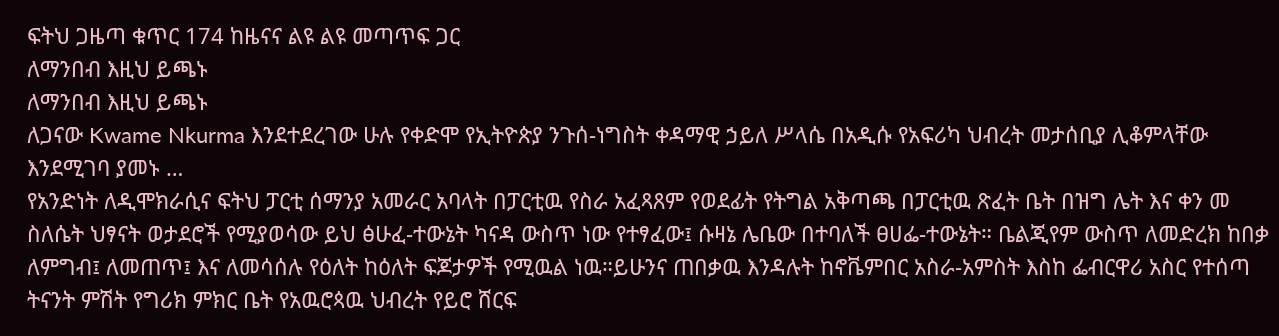ፍትህ ጋዜጣ ቁጥር 174 ከዜናና ልዩ ልዩ መጣጥፍ ጋር
ለማንበብ እዚህ ይጫኑ
ለማንበብ እዚህ ይጫኑ
ለጋናው Kwame Nkurma እንደተደረገው ሁሉ የቀድሞ የኢትዮጵያ ንጉሰ-ነግስት ቀዳማዊ ኃይለ ሥላሴ በአዲሱ የአፍሪካ ህብረት መታሰቢያ ሊቆምላቸው እንደሚገባ ያመኑ …
የአንድነት ለዲሞክራሲና ፍትህ ፓርቲ ሰማንያ አመራር አባላት በፓርቲዉ የስራ አፈጻጸም የወደፊት የትግል አቅጣጫ በፓርቲዉ ጽፈት ቤት በዝግ ሌት እና ቀን መ
ስለሴት ህፃናት ወታደሮች የሚያወሳው ይህ ፅሁፈ-ተውኔት ካናዳ ውስጥ ነው የተፃፈው፤ ሱዛኔ ሌቤው በተባለች ፀሀፌ-ተውኔት። ቤልጂየም ውስጥ ለመድረክ ከበቃ
ለምግብ፤ ለመጠጥ፤ እና ለመሳሰሉ የዕለት ከዕለት ፍጆታዎች የሚዉል ነዉ።ይሁንና ጠበቃዉ እንዳሉት ከኖቬምበር አስራ-አምስት እስከ ፌብርዋሪ አስር የተሰጣ
ትናንት ምሽት የግሪክ ምክር ቤት የአዉሮጳዉ ህብረት የይሮ ሸርፍ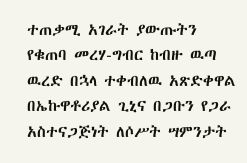ተጠቃሚ አገራት ያውጡትን የቁጠባ መረሃ-ግብር ከብዙ ዉጣ ዉረድ በኋላ ተቀብለዉ አጽድቀዋል
በኤኩዋቶሪያል ጊኒና በጋቡን የጋራ አስተናጋጅነት ለሶሥት ሣምንታት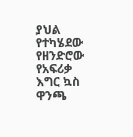ያህል የተካሄደው የዘንድሮው የአፍሪቃ እግር ኳስ ዋንጫ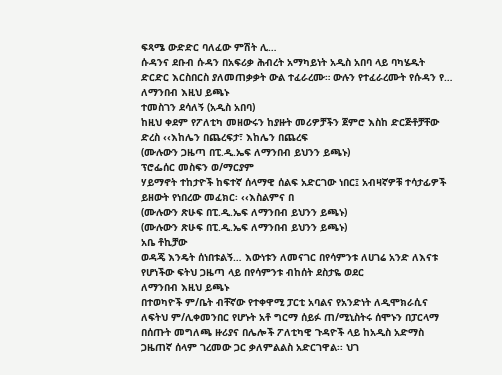ፍጻሜ ውድድር ባለፈው ምሽት ሊ…
ሱዳንና ደቡብ ሱዳን በአፍሪቃ ሕብረት አማካይነት አዲስ አበባ ላይ ባካሄዱት ድርድር እርስበርስ ያለመጠቃቃት ውል ተፈራረሙ። ውሉን የተፈራረሙት የሱዳን የ…
ለማንበብ እዚህ ይጫኑ
ተመስገን ደሳለኝ (አዲስ አበባ)
ከዚህ ቀደም የፖለቲካ መዘውሩን ከያዙት መሪዎቻችን ጀምሮ እስከ ድርጅቶቻቸው ድረስ ‹‹እከሌን በጨረፍታ፣ እከሌን በጨረፍ
(ሙሉውን ጋዜጣ በፒ.ዲ.ኤፍ ለማንበብ ይህንን ይጫኑ)
ፕሮፌሰር መስፍን ወ/ማርያም
ሃይማኖት ተከታዮች ከፍተኛ ሰላማዊ ሰልፍ አድርገው ነበር፤ አብዛኛዎቹ ተሳታፊዎች ይዘውት የነበረው መፈክር፡ ‹‹እስልምና በ
(ሙሉውን ጽሁፍ በፒ.ዲ.ኤፍ ለማንበብ ይህንን ይጫኑ)
(ሙሉውን ጽሁፍ በፒ.ዲ.ኤፍ ለማንበብ ይህንን ይጫኑ)
አቤ ቶኪቻው
ወዳጄ እንዴት ሰነበቱልኝ… እውነቱን ለመናገር በየሳምንቱ ለሀገሬ አንድ ለእናቱ የሆነችው ፍትህ ጋዜጣ ላይ በየሳምንቱ ብከሰት ደስታዬ ወደር
ለማንበብ እዚህ ይጫኑ
በተወካዮች ም/ቤት ብቸኛው የተቀዋሚ ፓርቲ አባልና የአንድነት ለዲሞክራሲና ለፍትህ ም/ሊቀመንበር የሆኑት አቶ ግርማ ሰይፉ ጠ/ሚኒስትሩ ሰሞኑን በፓርላማ በሰጡት መግለጫ ዙሪያና በሌሎች ፖለቲካዊ ጉዳዮች ላይ ከአዲስ አድማስ ጋዜጠኛ ሰላም ገረመው ጋር ቃለምልልስ አድርገዋል፡፡ ህገ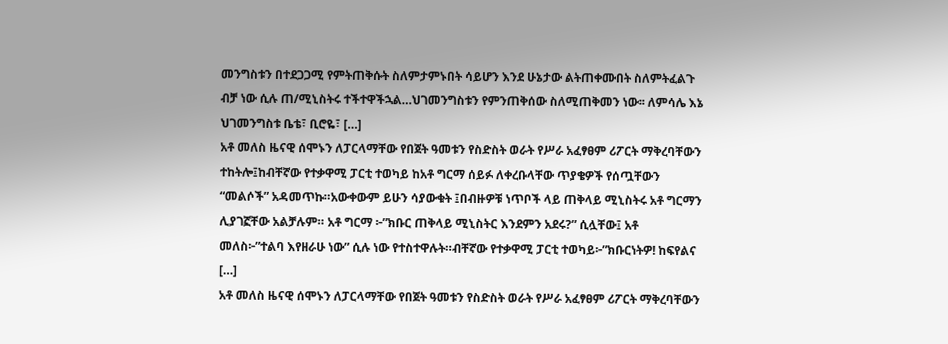መንግስቱን በተደጋጋሚ የምትጠቅሱት ስለምታምኑበት ሳይሆን እንደ ሁኔታው ልትጠቀሙበት ስለምትፈልጉ ብቻ ነው ሲሉ ጠ/ሚኒስትሩ ተችተዋችኋል…ህገመንግስቱን የምንጠቅሰው ስለሚጠቅመን ነው፡፡ ለምሳሌ እኔ ህገመንግስቱ ቤቴ፣ ቢሮዬ፣ […]
አቶ መለስ ዜናዊ ሰሞኑን ለፓርላማቸው የበጀት ዓመቱን የስድስት ወራት የሥራ አፈፃፀም ሪፖርት ማቅረባቸውን ተከትሎ፤ከብቸኛው የተቃዋሚ ፓርቲ ተወካይ ከአቶ ግርማ ሰይፉ ለቀረቡላቸው ጥያቄዎች የሰጧቸውን “መልሶች” አዳመጥኩ።አውቀውም ይሁን ሳያውቁት ፤በብዙዎቹ ነጥቦች ላይ ጠቅላይ ሚኒስትሩ አቶ ግርማን ሊያገኟቸው አልቻሉም። አቶ ግርማ ፦”ክቡር ጠቅላይ ሚኒስትር እንደምን አደሩ?” ሲሏቸው፤ አቶ መለስ፦”ተልባ እየዘራሁ ነው” ሲሉ ነው የተስተዋሉት።ብቸኛው የተቃዋሚ ፓርቲ ተወካይ፦”ክቡርነትዎ! ከፍየልና […]
አቶ መለስ ዜናዊ ሰሞኑን ለፓርላማቸው የበጀት ዓመቱን የስድስት ወራት የሥራ አፈፃፀም ሪፖርት ማቅረባቸውን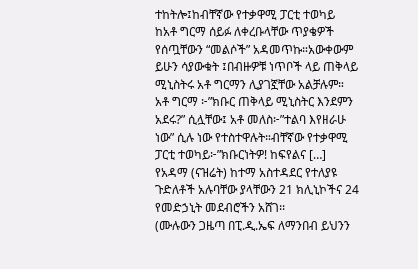ተከትሎ፤ከብቸኛው የተቃዋሚ ፓርቲ ተወካይ ከአቶ ግርማ ሰይፉ ለቀረቡላቸው ጥያቄዎች የሰጧቸውን “መልሶች” አዳመጥኩ።አውቀውም ይሁን ሳያውቁት ፤በብዙዎቹ ነጥቦች ላይ ጠቅላይ ሚኒስትሩ አቶ ግርማን ሊያገኟቸው አልቻሉም። አቶ ግርማ ፦”ክቡር ጠቅላይ ሚኒስትር እንደምን አደሩ?” ሲሏቸው፤ አቶ መለስ፦”ተልባ እየዘራሁ ነው” ሲሉ ነው የተስተዋሉት።ብቸኛው የተቃዋሚ ፓርቲ ተወካይ፦”ክቡርነትዎ! ከፍየልና […]
የአዳማ (ናዝሬት) ከተማ አስተዳደር የተለያዩ ጉድለቶች አሉባቸው ያላቸውን 21 ክሊኒኮችና 24 የመድኃኒት መደብሮችን አሸገ፡፡
(ሙሉውን ጋዜጣ በፒ.ዲ.ኤፍ ለማንበብ ይህንን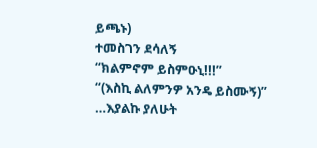ይጫኑ)
ተመስገን ደሳለኝ
“ክልምኖም ይስምዑኒ!!!”
“(እስኪ ልለምንዎ አንዴ ይስሙኝ)”
…እያልኩ ያለሁት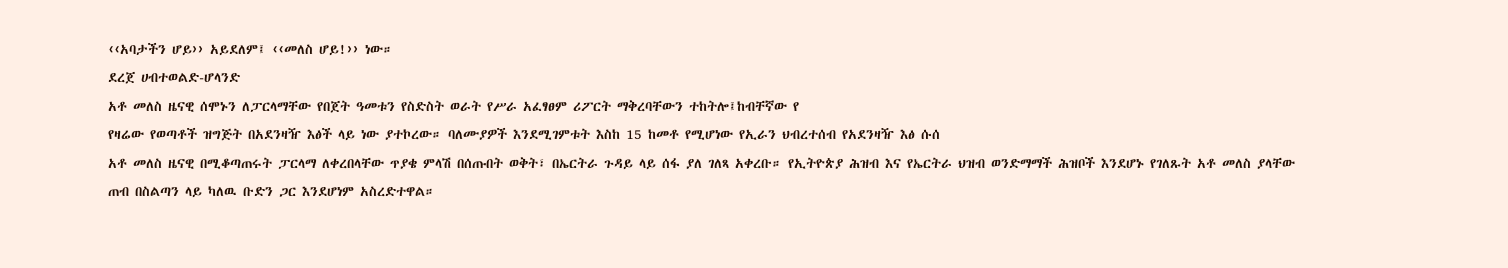‹‹አባታችን ሆይ›› አይደለም፤ ‹‹መለስ ሆይ!›› ነው።
ደረጀ ሀብተወልድ-ሆላንድ
አቶ መለስ ዜናዊ ሰሞኑን ለፓርላማቸው የበጀት ዓመቱን የስድስት ወራት የሥራ አፈፃፀም ሪፖርት ማቅረባቸውን ተከትሎ፤ከብቸኛው የ
የዛሬው የወጣቶች ዝግጅት በአደንዛዥ እፅች ላይ ነው ያተኮረው። ባለሙያዎች እንደሚገምቱት እስከ 15 ከመቶ የሚሆነው የኢራን ህብረተሰብ የአደንዛዥ እፅ ሱሰ
አቶ መለስ ዜናዊ በሚቆጣጠሩት ፓርላማ ለቀረበላቸው ጥያቄ ምላሽ በሰጡበት ወቅት፣ በኤርትራ ጉዳይ ላይ ሰፋ ያለ ገለጻ አቀረቡ። የኢትዮጵያ ሕዝብ እና የኤርትራ ህዝብ ወንድማማች ሕዝቦች እንደሆኑ የገለጹት አቶ መለስ ያላቸው ጠብ በስልጣን ላይ ካለዉ ቡድን ጋር እንደሆነም አስረድተዋል።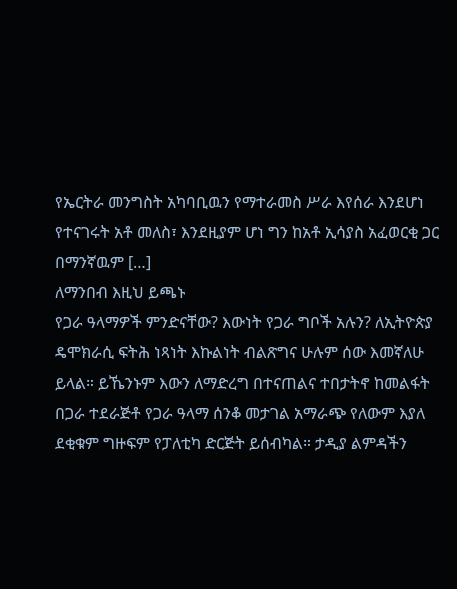የኤርትራ መንግስት አካባቢዉን የማተራመስ ሥራ እየሰራ እንደሆነ የተናገሩት አቶ መለስ፣ እንደዚያም ሆነ ግን ከአቶ ኢሳያስ አፈወርቂ ጋር በማንኛዉም […]
ለማንበብ እዚህ ይጫኑ
የጋራ ዓላማዎች ምንድናቸው? እውነት የጋራ ግቦች አሉን? ለኢትዮጵያ ዴሞክራሲ ፍትሕ ነጻነት እኩልነት ብልጽግና ሁሉም ሰው እመኛለሁ ይላል። ይኼንኑም እውን ለማድረግ በተናጠልና ተበታትኖ ከመልፋት በጋራ ተደራጅቶ የጋራ ዓላማ ሰንቆ መታገል አማራጭ የለውም እያለ ደቂቁም ግዙፍም የፓለቲካ ድርጅት ይሰብካል። ታዲያ ልምዳችን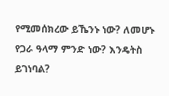የሚመሰክረው ይኼንኑ ነው? ለመሆኑ የጋራ ዓላማ ምንድ ነው? እንዴትስ ይገነባል?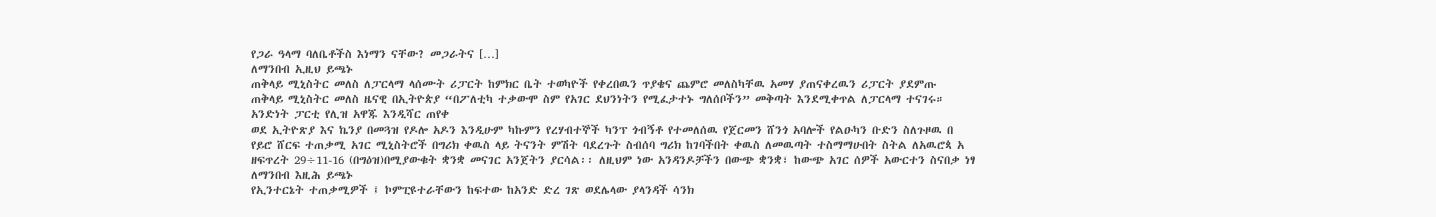የጋራ ዓላማ ባለቤቶችስ እነማን ናቸው? መጋራትና […]
ለማንበብ ኢዚህ ይጫኑ
ጠቅላይ ሚኒስትር መለስ ለፓርላማ ላሰሙት ሪፓርት ከምክር ቤት ተወካዮች የቀረበዉን ጥያቄና ጨምሮ መለስካቸዉ አመሃ ያጠናቀረዉን ሪፓርት ያደምጡ
ጠቅላይ ሚኒስትር መለስ ዜናዊ በኢትዮጵያ “በፖለቲካ ተቃውሞ ስም የአገር ደህንነትን የሚፈታተኑ ግለሰቦችን” መቅጣት እንደሚቀጥል ለፓርላማ ተናገሩ።
አንድነት ፓርቲ የሊዝ አዋጁ እንዲሻር ጠየቀ
ወደ ኢትዮጽያ እና ኬንያ በመጓዝ የዶሎ አዶን እንዲሁም ካኩምን የረሃብተኞች ካንፕ ጎብኝቶ የተመለሰዉ የጀርመን ሸንጎ አባሎች የልዑካን ቡድን ስለጉዞዉ በ
የይሮ ሸርፍ ተጠቃሚ አገር ሚኒስትሮች በግሪክ ቀዉስ ላይ ትናንት ምሽት ባደረጉት ስብሰባ ግሪክ ከገባችበት ቀዉስ ለመዉጣት ተስማማሁበት ስትል ለአዉሮጳ አ
ዘፍጥረት 29÷11-16 (በግዕዝ)በሚያውቁት ቋንቋ መናገር አንጀትን ያርሳል፡፡ ለዚህም ነው አንዳንዶቻችን በውጭ ቋንቋ፣ ከውጭ አገር ሰዎች አውርተን ስናበቃ ነፃ
ለማንበብ እዚሕ ይጫኑ
የኢንተርኔት ተጠቃሚዎች ፤ ኮምፒዩተራቸውን ከፍተው ከአንድ ድረ ገጽ ወደሌላው ያላንዳች ሳንክ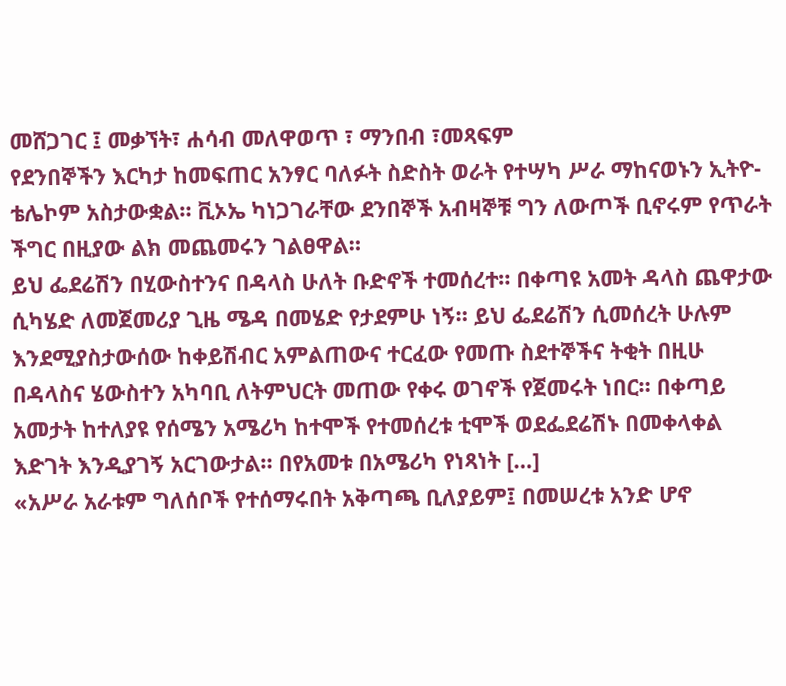መሸጋገር ፤ መቃኘት፣ ሐሳብ መለዋወጥ ፣ ማንበብ ፣መጻፍም
የደንበኞችን እርካታ ከመፍጠር አንፃር ባለፉት ስድስት ወራት የተሣካ ሥራ ማከናወኑን ኢትዮ-ቴሌኮም አስታውቋል። ቪኦኤ ካነጋገራቸው ደንበኞች አብዛኞቹ ግን ለውጦች ቢኖሩም የጥራት ችግር በዚያው ልክ መጨመሩን ገልፀዋል።
ይህ ፌደሬሽን በሂውስተንና በዳላስ ሁለት ቡድኖች ተመሰረተ። በቀጣዩ አመት ዳላስ ጨዋታው ሲካሄድ ለመጀመሪያ ጊዜ ሜዳ በመሄድ የታደምሁ ነኝ። ይህ ፌደሬሽን ሲመሰረት ሁሉም እንደሚያስታውሰው ከቀይሽብር አምልጠውና ተርፈው የመጡ ስደተኞችና ትቂት በዚሁ በዳላስና ሄውስተን አካባቢ ለትምህርት መጠው የቀሩ ወገኖች የጀመሩት ነበር። በቀጣይ አመታት ከተለያዩ የሰሜን አሜሪካ ከተሞች የተመሰረቱ ቲሞች ወደፌደሬሽኑ በመቀላቀል እድገት እንዲያገኝ አርገውታል። በየአመቱ በአሜሪካ የነጻነት […]
«አሥራ አራቱም ግለሰቦች የተሰማሩበት አቅጣጫ ቢለያይም፤ በመሠረቱ አንድ ሆኖ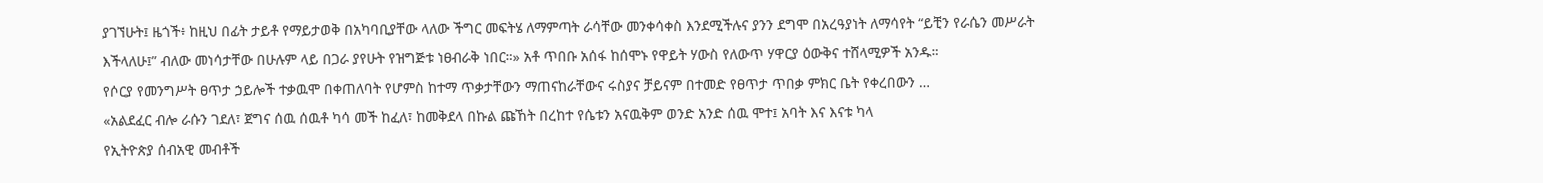ያገኘሁት፤ ዜጎች፥ ከዚህ በፊት ታይቶ የማይታወቅ በአካባቢያቸው ላለው ችግር መፍትሄ ለማምጣት ራሳቸው መንቀሳቀስ እንደሚችሉና ያንን ደግሞ በአረዓያነት ለማሳየት “ይቺን የራሴን መሥራት እችላለሁ፤” ብለው መነሳታቸው በሁሉም ላይ በጋራ ያየሁት የዝግጅቱ ነፀብራቅ ነበር።» አቶ ጥበቡ አሰፋ ከሰሞኑ የዋይት ሃውስ የለውጥ ሃዋርያ ዕውቅና ተሸላሚዎች አንዱ።
የሶርያ የመንግሥት ፀጥታ ኃይሎች ተቃዉሞ በቀጠለባት የሆምስ ከተማ ጥቃታቸውን ማጠናከራቸውና ሩስያና ቻይናም በተመድ የፀጥታ ጥበቃ ምክር ቤት የቀረበውን …
«አልደፈር ብሎ ራሱን ገደለ፣ ጀግና ሰዉ ሰዉቶ ካሳ መች ከፈለ፣ ከመቅደላ በኩል ጩኸት በረከተ የሴቱን አናዉቅም ወንድ አንድ ሰዉ ሞተ፤ አባት እና እናቱ ካላ
የኢትዮጵያ ሰብአዊ መብቶች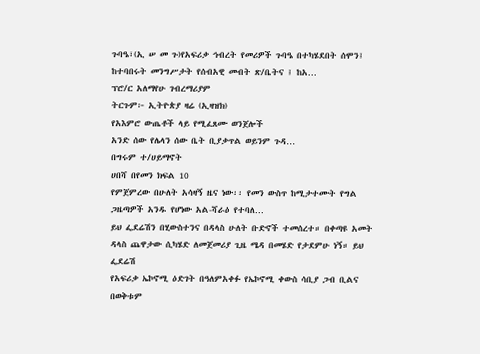ጉባዔ፣(ኢ ሠ መ ጉ)የአፍሪቃ ኅብረት የመሪዎች ጉባዔ በተካሄደበት ሰሞን፤ ከተባበሩት መንግሥታት የሰብአዊ መብት ጽ/ቤትና ፤ ከአ…
ፕሮ/ር አለማየሁ ገብረማሪያም
ትርጉም፦ ኢትዮጵያ ዛሬ (ኢዛዝክ)
የአእምሮ ውጤቶች ላይ የሚፈጸሙ ወንጀሎች
አንድ ሰው የሌላን ሰው ቤት ቢያቃጥል ወይንም ጉዳ…
በግሩም ተ/ሀይማኖት
ሀበሻ በየመን ክፍል 10
የምጀምረው በሁለት አሳዛኝ ዜና ነው፡፡ የመን ውስጥ ከሚታተሙት የግል ጋዜጣዎች አንዱ የሆነው አል-ሻራዕ የተባለ…
ይህ ፌደሬሽን በሂውስተንና በዳላስ ሁለት ቡድኖች ተመሰረተ። በቀጣዩ አመት ዳላስ ጨዋታው ሲካሄድ ለመጀመሪያ ጊዜ ሜዳ በመሄድ የታደምሁ ነኝ። ይህ ፌደሬሽ
የአፍሪቃ ኤኮኖሚ ዕድገት በዓለምአቀፉ የኤኮኖሚ ቀውስ ሳቢያ ጋብ ቢልና በወቅቱም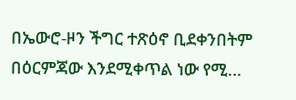በኤውሮ-ዞን ችግር ተጽዕኖ ቢደቀንበትም በዕርምጃው እንደሚቀጥል ነው የሚ…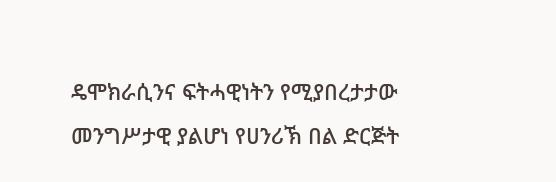ዴሞክራሲንና ፍትሓዊነትን የሚያበረታታው መንግሥታዊ ያልሆነ የሀንሪኽ በል ድርጅት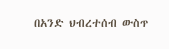በአንድ ህብረተሰብ ውስጥ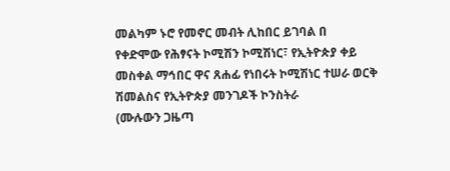መልካም ኑሮ የመኖር መብት ሊከበር ይገባል በ
የቀድሞው የሕፃናት ኮሚሽን ኮሚሽነር፣ የኢትዮጵያ ቀይ መስቀል ማኅበር ዋና ጸሐፊ የነበሩት ኮሚሽነር ተሠራ ወርቅ ሽመልስና የኢትዮጵያ መንገዶች ኮንስትራ
(ሙሉውን ጋዜጣ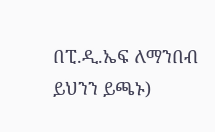በፒ.ዲ.ኤፍ ለማንበብ ይህንን ይጫኑ)